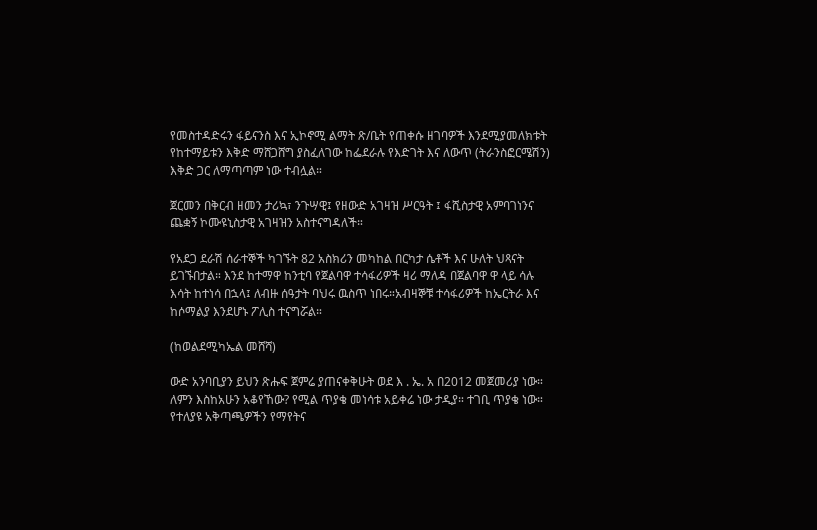የመስተዳድሩን ፋይናንስ እና ኢኮኖሚ ልማት ጽ/ቤት የጠቀሱ ዘገባዎች እንደሚያመለክቱት የከተማይቱን እቅድ ማሸጋሸግ ያስፈለገው ከፌደራሉ የእድገት እና ለውጥ (ትራንስፎርሜሽን) እቅድ ጋር ለማጣጣም ነው ተብሏል።

ጀርመን በቅርብ ዘመን ታሪኳ፣ ንጉሣዊ፤ የዘውድ አገዛዝ ሥርዓት ፤ ፋሺስታዊ አምባገነንና ጨቋኝ ኮሙዩኒስታዊ አገዛዝን አስተናግዳለች።

የአደጋ ደራሽ ሰራተኞች ካገኙት 82 አስክሪን መካከል በርካታ ሴቶች እና ሁለት ህጻናት ይገኙበታል። እንደ ከተማዋ ከንቲባ የጀልባዋ ተሳፋሪዎች ዛሪ ማለዳ በጀልባዋ ዋ ላይ ሳሉ እሳት ከተነሳ በኋላ፤ ለብዙ ሰዓታት ባህሩ ዉስጥ ነበሩ።አብዛኞቹ ተሳፋሪዎች ከኤርትራ እና ከሶማልያ እንደሆኑ ፖሊስ ተናግሯል።

(ከወልደሚካኤል መሸሻ)

ውድ አንባቢያን ይህን ጽሑፍ ጀምሬ ያጠናቀቅሁት ወደ እ . ኤ. አ በ2012 መጀመሪያ ነው። ለምን እስከአሁን አቆየኸው? የሚል ጥያቄ መነሳቱ አይቀሬ ነው ታዲያ። ተገቢ ጥያቄ ነው። የተለያዩ አቅጣጫዎችን የማየትና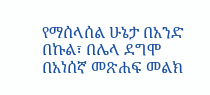የማሰላሰል ሁኔታ በአንድ በኩል፣ በሌላ ደግሞ በአነሰኛ መጽሐፍ መልክ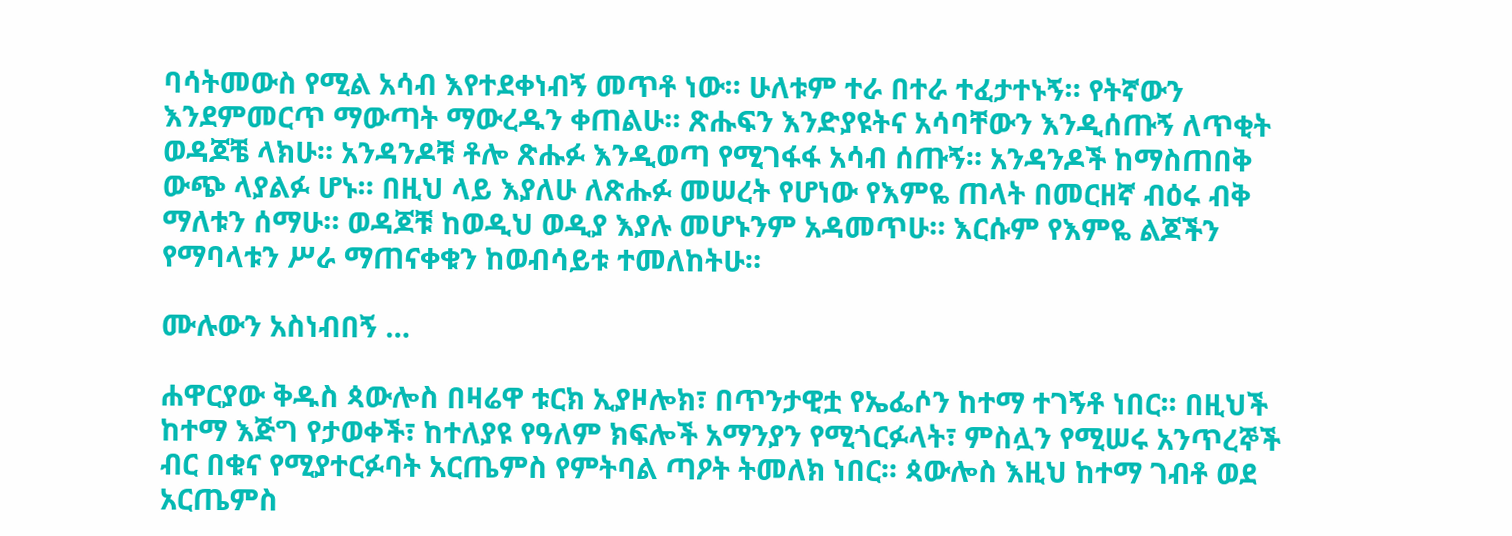ባሳትመውስ የሚል አሳብ እየተደቀነብኝ መጥቶ ነው። ሁለቱም ተራ በተራ ተፈታተኑኝ። የትኛውን እንደምመርጥ ማውጣት ማውረዱን ቀጠልሁ። ጽሑፍን እንድያዩትና አሳባቸውን እንዲሰጡኝ ለጥቂት ወዳጆቼ ላክሁ። አንዳንዶቹ ቶሎ ጽሑፉ እንዲወጣ የሚገፋፋ አሳብ ሰጡኝ። አንዳንዶች ከማስጠበቅ ውጭ ላያልፉ ሆኑ። በዚህ ላይ እያለሁ ለጽሑፉ መሠረት የሆነው የእምዬ ጠላት በመርዘኛ ብዕሩ ብቅ ማለቱን ሰማሁ። ወዳጆቹ ከወዲህ ወዲያ እያሉ መሆኑንም አዳመጥሁ። እርሱም የእምዬ ልጆችን የማባላቱን ሥራ ማጠናቀቁን ከወብሳይቱ ተመለከትሁ።

ሙሉውን አስነብበኝ …

ሐዋርያው ቅዱስ ጳውሎስ በዛሬዋ ቱርክ ኢያዞሎክ፣ በጥንታዊቷ የኤፌሶን ከተማ ተገኝቶ ነበር፡፡ በዚህች ከተማ እጅግ የታወቀች፣ ከተለያዩ የዓለም ክፍሎች አማንያን የሚጎርፉላት፣ ምስሏን የሚሠሩ አንጥረኞች ብር በቁና የሚያተርፉባት አርጤምስ የምትባል ጣዖት ትመለክ ነበር፡፡ ጳውሎስ እዚህ ከተማ ገብቶ ወደ አርጤምስ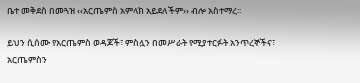ቤተ መቅደስ በመጓዝ ‹‹አርጤምስ አምላክ አይደለችም›› ብሎ አስተማረ፡፡

ይህን ሲሰሙ የአርጤምስ ወዳጆች፣ ምስሏን በመሥራት የሚያተርፉት አንጥረኞችና፣ አርጤምስን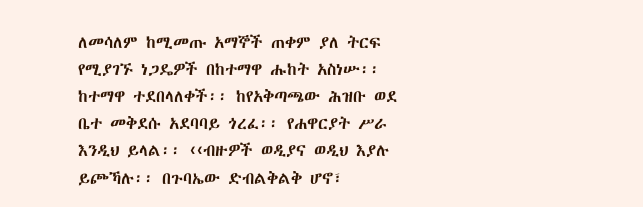ለመሳለም ከሚመጡ አማኞች ጠቀም ያለ ትርፍ የሚያገኙ ነጋዴዎች በከተማዋ ሑከት አስነሡ፡፡ ከተማዋ ተደበላለቀች፡፡ ከየአቅጣጫው ሕዝቡ ወደ ቤተ መቅደሱ አደባባይ ጎረፈ፡፡ የሐዋርያት ሥራ እንዲህ ይላል፡፡ ‹‹ብዙዎች ወዲያና ወዲህ እያሉ ይጮኻሉ፡፡ በጉባኤው ድብልቅልቅ ሆኖ፣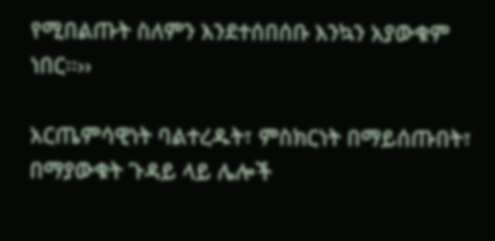የሚበልጡት ስለምን እንደተሰበሰቡ እንኳን አያውቁም ነበር፡፡››

አርጤምሳዊነት ባልተረዱት፣ ምስክርነት በማይሰጡበት፣ በማያውቁት ጉዳይ ላይ ሌሎች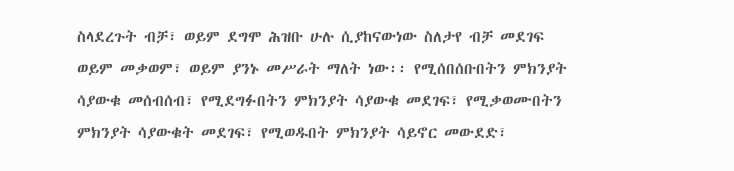ስላደረጉት ብቻ፣ ወይም ደግሞ ሕዝቡ ሁሉ ሲያከናውነው ስለታየ ብቻ መደገፍ ወይም መቃወም፣ ወይም ያንኑ መሥራት ማለት ነው፡፡ የሚሰበሰቡበትን ምክንያት ሳያውቁ መሰብሰብ፣ የሚደግፉበትን ምክንያት ሳያውቁ መደገፍ፣ የሚቃወሙበትን ምክንያት ሳያውቁት መደገፍ፣ የሚወዱበት ምክንያት ሳይኖር መውደድ፣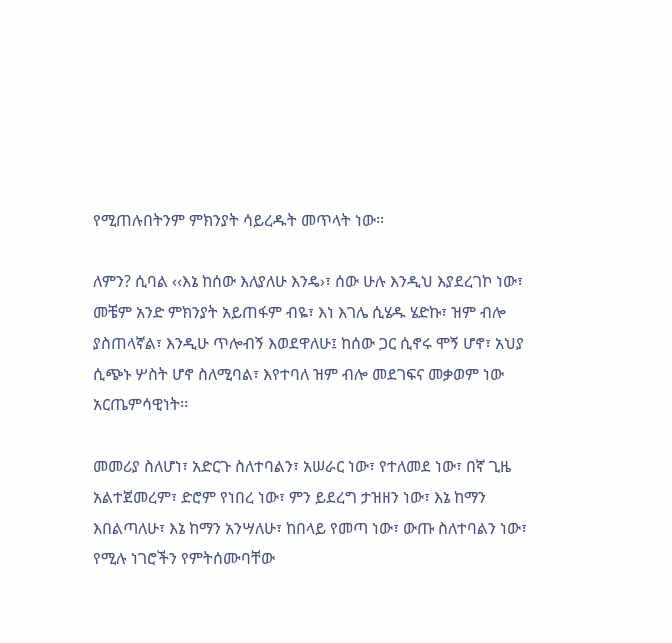የሚጠሉበትንም ምክንያት ሳይረዱት መጥላት ነው፡፡

ለምን? ሲባል ‹‹እኔ ከሰው እለያለሁ እንዴ›፣ ሰው ሁሉ እንዲህ እያደረገኮ ነው፣ መቼም አንድ ምክንያት አይጠፋም ብዬ፣ እነ እገሌ ሲሄዱ ሄድኩ፣ ዝም ብሎ ያስጠላኛል፣ እንዲሁ ጥሎብኝ እወደዋለሁ፤ ከሰው ጋር ሲኖሩ ሞኝ ሆኖ፣ አህያ ሲጭኑ ሦስት ሆኖ ስለሚባል፣ እየተባለ ዝም ብሎ መደገፍና መቃወም ነው አርጤምሳዊነት፡፡

መመሪያ ስለሆነ፣ አድርጉ ስለተባልን፣ አሠራር ነው፣ የተለመደ ነው፣ በኛ ጊዜ አልተጀመረም፣ ድሮም የነበረ ነው፣ ምን ይደረግ ታዝዘን ነው፣ እኔ ከማን እበልጣለሁ፣ እኔ ከማን አንሣለሁ፣ ከበላይ የመጣ ነው፣ ውጡ ስለተባልን ነው፣ የሚሉ ነገሮችን የምትሰሙባቸው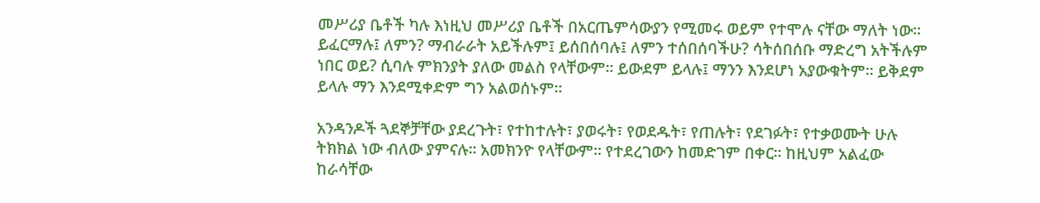መሥሪያ ቤቶች ካሉ እነዚህ መሥሪያ ቤቶች በአርጤምሳውያን የሚመሩ ወይም የተሞሉ ናቸው ማለት ነው፡፡ ይፈርማሉ፤ ለምን? ማብራራት አይችሉም፤ ይሰበሰባሉ፤ ለምን ተሰበሰባችሁ? ሳትሰበሰቡ ማድረግ አትችሉም ነበር ወይ? ሲባሉ ምክንያት ያለው መልስ የላቸውም፡፡ ይውደም ይላሉ፤ ማንን እንደሆነ አያውቁትም፡፡ ይቅደም ይላሉ ማን እንደሚቀድም ግን አልወሰኑም፡፡

አንዳንዶች ጓደኞቻቸው ያደረጉት፣ የተከተሉት፣ ያወሩት፣ የወደዱት፣ የጠሉት፣ የደገፉት፣ የተቃወሙት ሁሉ ትክክል ነው ብለው ያምናሉ፡፡ አመክንዮ የላቸውም፡፡ የተደረገውን ከመድገም በቀር፡፡ ከዚህም አልፈው ከራሳቸው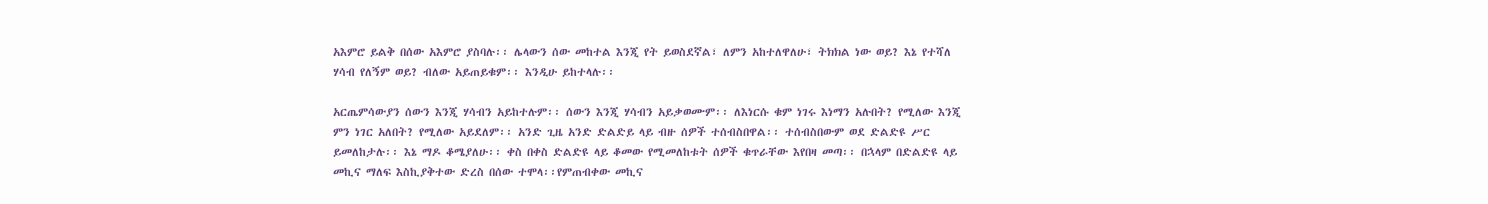አእምሮ ይልቅ በሰው አእምሮ ያስባሉ፡፡ ሌላውን ሰው መከተል እንጂ የት ይወስደኛል፣ ለምን አከተለዋለሁ፣ ትክክል ነው ወይ? እኔ የተሻለ ሃሳብ የለኝም ወይ? ብለው አይጠይቁም፡፡ እንዲሁ ይከተላሉ፡፡

አርጤምሳውያን ሰውን እንጂ ሃሳብን አይከተሉም፡፡ ሰውን እንጂ ሃሳብን አይቃወሙም፡፡ ለእነርሱ ቁም ነገሩ እነማን አሉበት? የሚለው እንጂ ምን ነገር አለበት? የሚለው አይደለም፡፡ አንድ ጊዜ አንድ ድልድይ ላይ ብዙ ሰዎች ተሰብስበዋል፡፡ ተሰብስበውም ወደ ድልድዩ ሥር ይመለከታሉ፡፡ እኔ ማዶ ቆሜያለሁ፡፡ ቀስ በቀስ ድልድዩ ላይ ቆመው የሚመለከቱት ሰዎች ቁጥራቸው እየበዛ መጣ፡፡ በኋላም በድልድዩ ላይ መኪና ማለፍ እስኪያቅተው ድረስ በሰው ተሞላ፡፡የምጠብቀው መኪና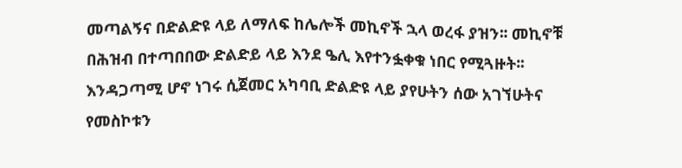መጣልኝና በድልድዩ ላይ ለማለፍ ከሌሎች መኪኖች ኋላ ወረፋ ያዝን፡፡ መኪኖቹ በሕዝብ በተጣበበው ድልድይ ላይ እንደ ዔሊ እየተንፏቀቁ ነበር የሚጓዙት፡፡ እንዳጋጣሚ ሆኖ ነገሩ ሲጀመር አካባቢ ድልድዩ ላይ ያየሁትን ሰው አገኘሁትና የመስኮቱን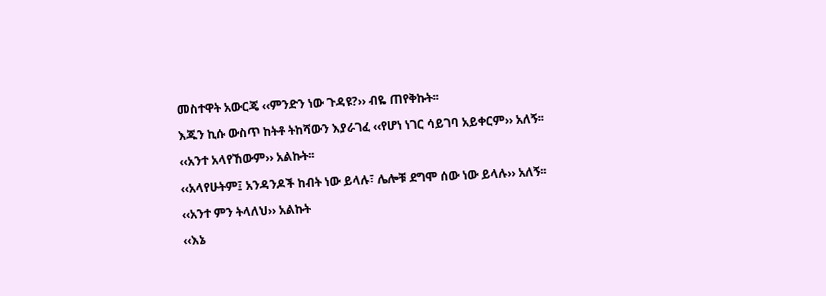መስተዋት አውርጄ ‹‹ምንድን ነው ጉዳዩ?›› ብዬ ጠየቅኩት፡፡

እጁን ኪሱ ውስጥ ከትቶ ትከሻውን እያራገፈ ‹‹የሆነ ነገር ሳይገባ አይቀርም›› አለኝ፡፡

‹‹አንተ አላየኸውም›› አልኩት፡፡

‹‹አላየሁትም፤ አንዳንዶች ከብት ነው ይላሉ፣ ሌሎቹ ደግሞ ሰው ነው ይላሉ›› አለኝ፡፡

‹‹አንተ ምን ትላለህ›› አልኩት

‹‹እኔ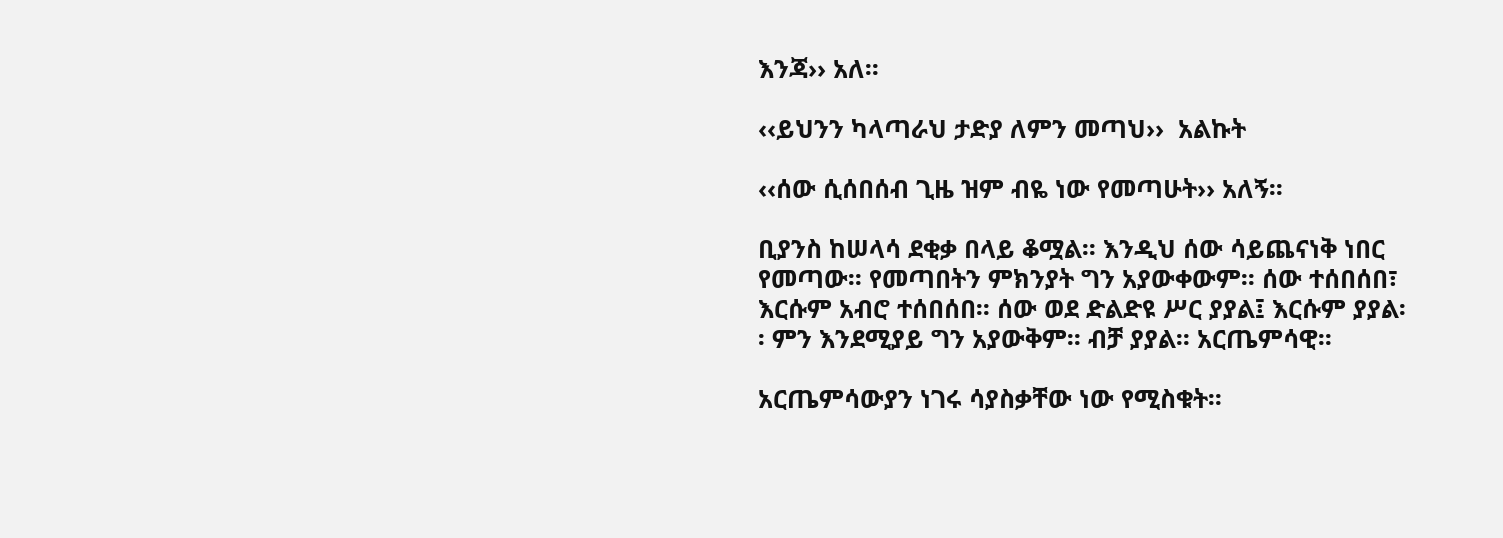እንጃ›› አለ፡፡

‹‹ይህንን ካላጣራህ ታድያ ለምን መጣህ››  አልኩት

‹‹ሰው ሲሰበሰብ ጊዜ ዝም ብዬ ነው የመጣሁት›› አለኝ፡፡

ቢያንስ ከሠላሳ ደቂቃ በላይ ቆሟል፡፡ እንዲህ ሰው ሳይጨናነቅ ነበር የመጣው፡፡ የመጣበትን ምክንያት ግን አያውቀውም፡፡ ሰው ተሰበሰበ፣ እርሱም አብሮ ተሰበሰበ፡፡ ሰው ወደ ድልድዩ ሥር ያያል፤ እርሱም ያያል፡፡ ምን እንደሚያይ ግን አያውቅም፡፡ ብቻ ያያል፡፡ አርጤምሳዊ፡፡

አርጤምሳውያን ነገሩ ሳያስቃቸው ነው የሚስቁት፡፡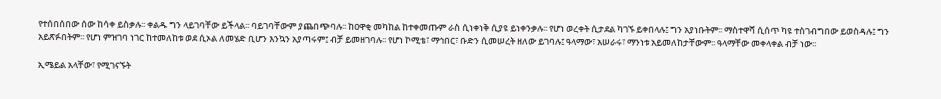የተሰበሰበው ሰው ከሳቀ ይስቃሉ፡፡ ቀልዱ ግን ላይገባቸው ይችላል፡፡ ባይገባቸውም ያጨበጭባሉ፡፡ ከዐዋቂ መካከል ከተቀመጡም ራስ ሲነቀነቅ ሲያዩ ይነቀንቃሉ፡፡ የሆነ ወረቀት ሲታደል ካገኙ ይቀበላሉ፤ ግን አያነቡትም፡፡ ማስተዋሻ ሲሰጥ ካዩ ተስገብግበው ይወስዳሉ፤ ግን አይጽፉበትም፡፡ የሆነ ምዝገባ ነገር ከተመለከቱ ወደ ሲኦል ለመሄድ ቢሆን እንኳን አያጣሩም፤ ብቻ ይመዘገባሉ፡፡ የሆነ ኮሚቴ፣ ማኅበር፣ ቡድን ሲመሠረት ዘለው ይገባሉ፤ ዓላማው፣ አሠራሩ፣ ማንነቱ አይመለከታቸውም፡፡ ዓላማቸው መቀላቀል ብቻ ነው፡፡

ኢሜይል አላቸው፣ የሚገናኙት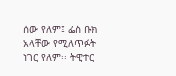ሰው የለም፤ ፌስ ቡክ አላቸው የሚለጥፉት ነገር የለም፡፡ ትዊተር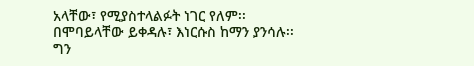አላቸው፣ የሚያስተላልፉት ነገር የለም፡፡ በሞባይላቸው ይቀዳሉ፣ እነርሱስ ከማን ያንሳሉ፡፡ ግን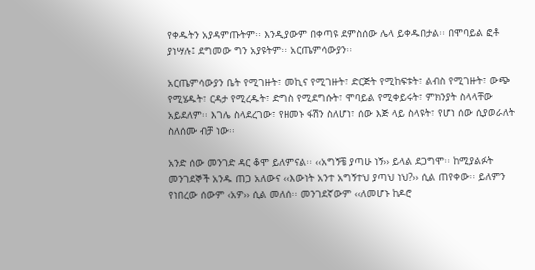የቀዱትን አያዳምጡትም፡፡ እንዲያውም በቀጣዩ ደምስሰው ሌላ ይቀዱበታል፡፡ በሞባይል ፎቶ ያነሣሉ፤ ደግመው ግን አያዩትም፡፡ አርጤምሳውያን፡፡

አርጤምሳውያን ቤት የሚገዙት፣ መኪና የሚገዙት፣ ድርጅት የሚከፍቱት፣ ልብስ የሚገዙት፣ ውጭ የሚሄዱት፣ ርዳታ የሚረዱት፣ ድግስ የሚደግሱት፣ ሞባይል የሚቀይሩት፣ ምክንያት ስላላቸው አይደለም፡፡ እገሌ ስላደረገው፣ የዘመኑ ፋሽን ስለሆነ፣ ሰው እጅ ላይ ስላዩት፣ የሆነ ሰው ሲያወራለት ስለሰሙ ብቻ ነው፡፡

አንድ ሰው መንገድ ዳር ቆሞ ይለምናል፡፡ ‹‹አግኝቼ ያጣሁ ነኝ›› ይላል ደጋግሞ፡፡ ከሚያልፉት መንገደኞች አንዱ ጠጋ አለውና ‹‹እውነት አንተ አግኝተህ ያጣህ ነህ?›› ሲል ጠየቀው፡፡ ይለምን የነበረው ሰውም ‹አዎ›› ሲል መለሰ፡፡ መንገደኛውም ‹‹ለመሆኑ ከዶሮ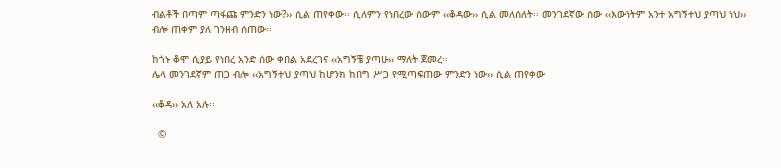ብልቶች በጣም ጣፋጩ ምንድን ነው?›› ሲል ጠየቀው፡፡ ሲለምን የነበረው ሰውም ‹‹ቆዳው›› ሲል መለሰለት፡፡ መንገደኛው ሰው ‹‹እውነትም አንተ አግኝተህ ያጣህ ነህ›› ብሎ ጠቀም ያለ ገንዘብ ሰጠው፡፡

ከጎኑ ቆሞ ሲያይ የነበረ አንድ ሰው ቀበል አደረገና ‹‹አግኝቼ ያጣሁ›› ማለት ጀመረ፡፡
ሌላ መንገደኛም ጠጋ ብሎ ‹‹አግኝተህ ያጣህ ከሆንክ ከበግ ሥጋ የሚጣፍጠው ምንድን ነው›› ሲል ጠየቀው

‹‹ቆዳ›› አለ አሉ፡፡

  ©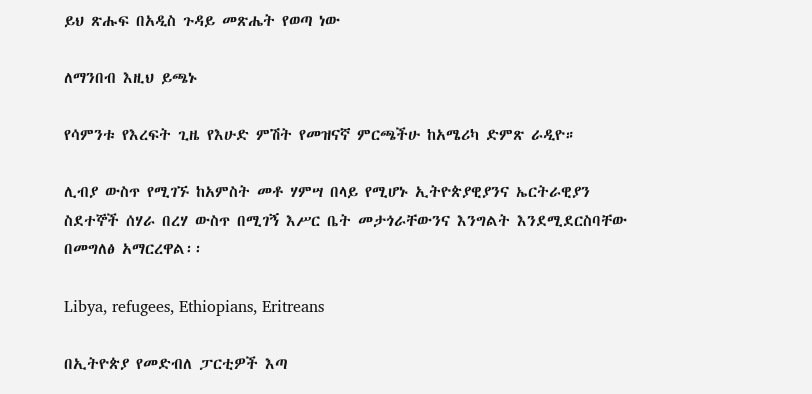ይህ ጽሑፍ በአዲስ ጉዳይ መጽሔት የወጣ ነው

ለማንበብ እዚህ ይጫኑ

የሳምንቱ የእረፍት ጊዜ የእሁድ ምሽት የመዝናኛ ምርጫችሁ ከአሜሪካ ድምጽ ራዲዮ።

ሊብያ ውስጥ የሚገኙ ከአምስት መቶ ሃምሣ በላይ የሚሆኑ ኢትዮጵያዊያንና ኤርትራዊያን ስደተኞች ሰሃራ በረሃ ውስጥ በሚገኝ እሥር ቤት መታጎራቸውንና እንግልት እንደሚደርስባቸው በመግለፅ አማርረዋል፡፡

Libya, refugees, Ethiopians, Eritreans

በኢትዮጵያ የመድብለ ፓርቲዎች እጣ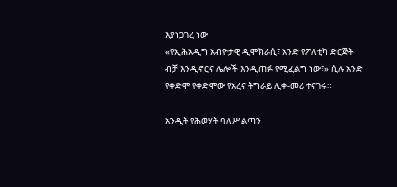እያነጋገረ ነው
«የኢሕአዲግ አብዮታዊ ዲሞክራሲ፣ አንድ የፖለቲካ ድርጅት ብቻ እንዲኖርና ሌሎች እንዲጠፉ የሚፈልግ ነው፣» ሲሉ አንድ የቀድሞ የቀድሞው የአረና ትግራይ ሊቀ-መሪ ተናገሩ።

አንዲት የሕወሃት ባለሥልጣን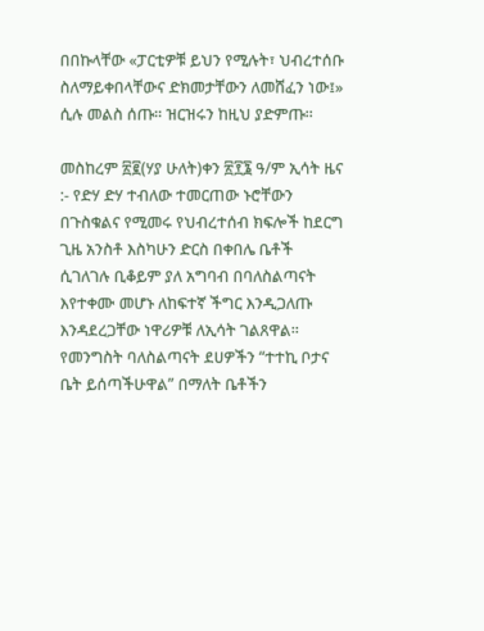በበኩላቸው «ፓርቲዎቹ ይህን የሚሉት፣ ህብረተሰቡ ስለማይቀበላቸውና ድክመታቸውን ለመሸፈን ነው፤» ሲሉ መልስ ሰጡ። ዝርዝሩን ከዚህ ያድምጡ።

መስከረም ፳፪(ሃያ ሁለት)ቀን ፳፻፮ ዓ/ም ኢሳት ዜና :- የድሃ ድሃ ተብለው ተመርጠው ኑሮቸውን በጉስቁልና የሚመሩ የህብረተሰብ ክፍሎች ከደርግ ጊዜ አንስቶ እስካሁን ድርስ በቀበሌ ቤቶች ሲገለገሉ ቢቆይም ያለ አግባብ በባለስልጣናት እየተቀሙ መሆኑ ለከፍተኛ ችግር እንዲጋለጡ እንዳደረጋቸው ነዋሪዎቹ ለኢሳት ገልጸዋል። የመንግስት ባለስልጣናት ደሀዎችን “ተተኪ ቦታና ቤት ይሰጣችሁዋል” በማለት ቤቶችን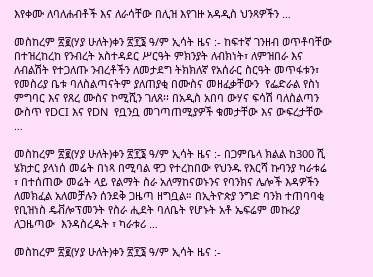እየቀሙ ለባለሐብቶች እና ለራሳቸው በሊዝ እየገዙ አዳዲስ ህንጻዎችን …

መስከረም ፳፪(ሃያ ሁለት)ቀን ፳፻፮ ዓ/ም ኢሳት ዜና :- ከፍተኛ ገንዘብ ወጥቶባቸው በተዝረከረከ የንብረት አስተዳደር ሥርዓት ምክንያት ለብክነት፣ ለምዝበራ እና ለብልሽት የተጋለጡ ንብረቶችን ለመታደግ ትክክለኛ የአሰራር ስርዓት መጥፋቱን፣ የመስሪያ ቤቱ ባለስልጣናትም ያለጠያቂ በሙስና መዘፈቃቸውን  የፌድራል የስነ ምግባር እና የጸረ ሙስና ኮሚሺን ገለጸ፡፡ በአዲስ አበባ ውሃና ፍሳሽ ባለስልጣን ውስጥ የDCI እና የDN  የቧንቧ መገጣጠሚያዎች ቁመታቸው እና ውፍረታቸው …

መስከረም ፳፪(ሃያ ሁለት)ቀን ፳፻፮ ዓ/ም ኢሳት ዜና :- በጋምቤላ ክልል ከ300 ሺ ሄክታር ያላነሰ መሬት በነጻ በሚባል ዋጋ የተረከበው የህንዱ የእርሻ ኩባንያ ካራቱሬ ፣ በተሰጠው መሬት ላይ የልማት ስራ አለማከናወኑንና የባንክና ሌሎች እዳዎችን ለመክፈል አለመቻሉን ሰንደቅ ጋዜጣ ዘግቧል። በኢትዮጵያ ንግድ ባንክ ተጠባባቂ የቢዝነስ ዴቭሎፕመንት የስራ ሒደት ባለቤት የሆኑት አቶ ኤፍሬም መኩሪያ ለጋዜጣው  እንዳስረዱት ፣ ካራቱሪ …

መስከረም ፳፪(ሃያ ሁለት)ቀን ፳፻፮ ዓ/ም ኢሳት ዜና :-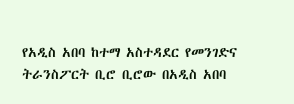የአዲስ አበባ ከተማ አስተዳደር የመንገድና ትራንስፖርት ቢሮ ቢሮው በአዲስ አበባ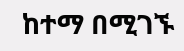ከተማ በሚገኙ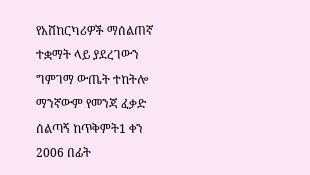የአሸከርካሪዎች ማሰልጠኛ ተቋማት ላይ ያደረገውን ግምገማ ውጤት ተከትሎ ማንኛውም የመንጃ ፈቃድ ሰልጣኝ ከጥቅምት1 ቀን 2006 በፊት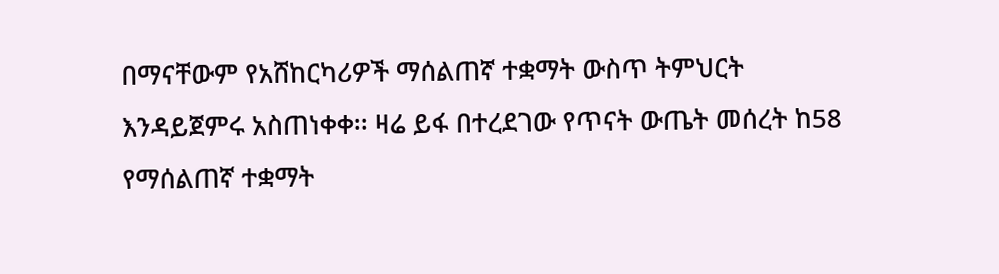በማናቸውም የአሸከርካሪዎች ማሰልጠኛ ተቋማት ውስጥ ትምህርት እንዳይጀምሩ አስጠነቀቀ፡፡ ዛሬ ይፋ በተረደገው የጥናት ውጤት መሰረት ከ58 የማሰልጠኛ ተቋማት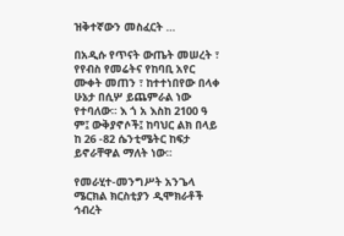ዝቅተኛውን መስፈርት …

በአዲሱ የጥናት ውጤት መሠረት ፣ የየብስ የመሬትና የከባቢ አየር ሙቀት መጠን ፣ ከተተነበየው በላቀ ሁኔታ በሲሦ ይጨምራል ነው የተባለው። እ ጎ አ እስከ 2100 ዓ ም፤ ውቅያኖሶች፤ ከባህር ልክ በላይ ከ 26 -82 ሴንቲሜትር ከፍታ ይኖራቸዋል ማለት ነው።

የመራሂተ-መንግሥት አንጌላ ሜርክል ክርስቲያን ዲሞክራቶች ኅብረት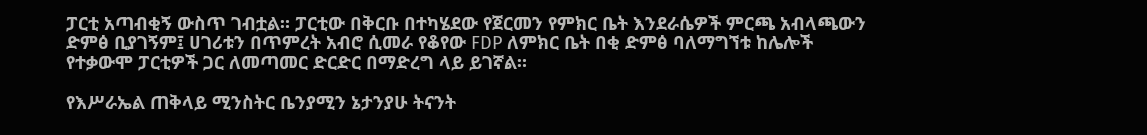ፓርቲ አጣብቂኝ ውስጥ ገብቷል። ፓርቲው በቅርቡ በተካሄደው የጀርመን የምክር ቤት እንደራሴዎች ምርጫ አብላጫውን ድምፅ ቢያገኝም፤ ሀገሪቱን በጥምረት አብሮ ሲመራ የቆየው FDP ለምክር ቤት በቂ ድምፅ ባለማግኘቱ ከሌሎች የተቃውሞ ፓርቲዎች ጋር ለመጣመር ድርድር በማድረግ ላይ ይገኛል።

የእሥራኤል ጠቅላይ ሚንስትር ቤንያሚን ኔታንያሁ ትናንት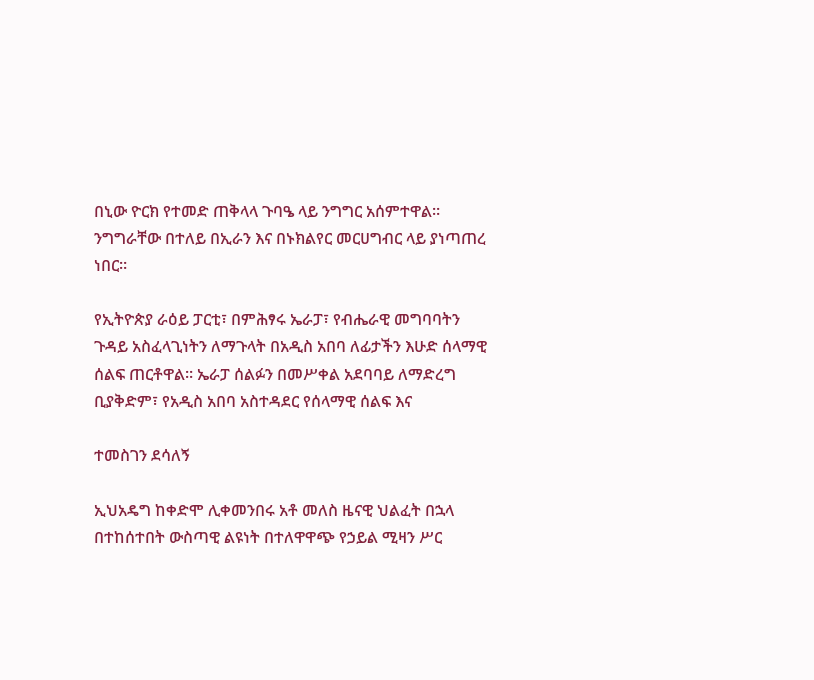በኒው ዮርክ የተመድ ጠቅላላ ጉባዔ ላይ ንግግር አሰምተዋል። ንግግራቸው በተለይ በኢራን እና በኑክልየር መርሀግብር ላይ ያነጣጠረ ነበር።

የኢትዮጵያ ራዕይ ፓርቲ፣ በምሕፃሩ ኤራፓ፣ የብሔራዊ መግባባትን ጉዳይ አስፈላጊነትን ለማጉላት በአዲስ አበባ ለፊታችን እሁድ ሰላማዊ ሰልፍ ጠርቶዋል። ኤራፓ ሰልፉን በመሥቀል አደባባይ ለማድረግ ቢያቅድም፣ የአዲስ አበባ አስተዳደር የሰላማዊ ሰልፍ እና

ተመስገን ደሳለኝ

ኢህአዴግ ከቀድሞ ሊቀመንበሩ አቶ መለስ ዜናዊ ህልፈት በኋላ በተከሰተበት ውስጣዊ ልዩነት በተለዋዋጭ የኃይል ሚዛን ሥር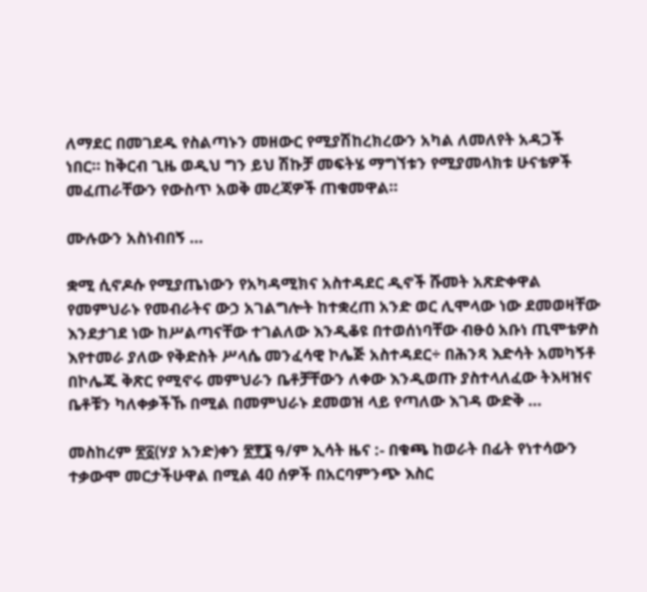ለማደር በመገደዱ የስልጣኑን መዘውር የሚያሽከረክረውን አካል ለመለየት አዳጋች ነበር። ከቅርብ ጊዜ ወዲህ ግን ይህ ሽኩቻ መፍትሄ ማግኘቱን የሚያመላክቱ ሁናቴዎች መፈጠራቸውን የውስጥ አወቅ መረጃዎች ጠቁመዋል።

ሙሉውን አስነብበኝ …

ቋሚ ሲኖዶሱ የሚያጤነውን የአካዳሚክና አስተዳደር ዲኖች ሹመት አጽድቀዋል የመምህራኑ የመብራትና ውኃ አገልግሎት ከተቋረጠ አንድ ወር ሊሞላው ነው ደመወዛቸው እንደታገደ ነው ከሥልጣናቸው ተገልለው እንዲቆዩ በተወሰነባቸው ብፁዕ አቡነ ጢሞቴዎስ እየተመራ ያለው የቅድስት ሥላሴ መንፈሳዊ ኮሌጅ አስተዳደር÷ በሕንጻ እድሳት አመካኝቶ በኮሌጁ ቅጽር የሚኖሩ መምህራን ቤቶቻቸውን ለቀው እንዲወጡ ያስተላለፈው ትእዛዝና ቤቶቹን ካለቀቃችኹ በሚል በመምህራኑ ደመወዝ ላይ የጣለው እገዳ ውድቅ …

መስከረም ፳፩(ሃያ አንድ)ቀን ፳፻፮ ዓ/ም ኢሳት ዜና :- በቁጫ ከወራት በፊት የነተሳውን ተቃውሞ መርታችሁዋል በሚል 40 ሰዎች በአርባምንጭ እስር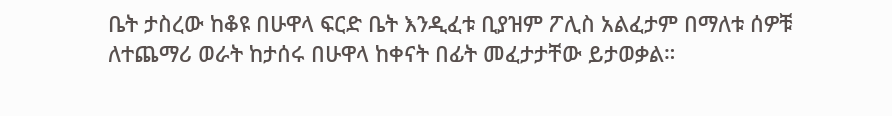ቤት ታስረው ከቆዩ በሁዋላ ፍርድ ቤት እንዲፈቱ ቢያዝም ፖሊስ አልፈታም በማለቱ ሰዎቹ ለተጨማሪ ወራት ከታሰሩ በሁዋላ ከቀናት በፊት መፈታታቸው ይታወቃል።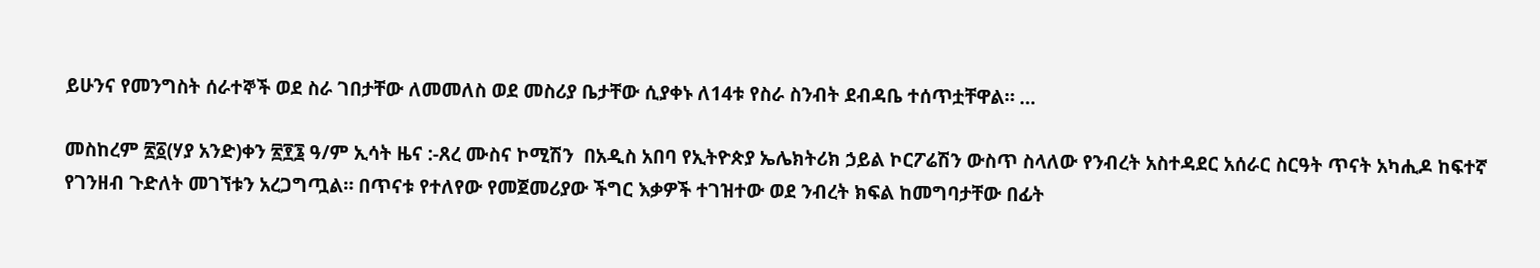ይሁንና የመንግስት ሰራተኞች ወደ ስራ ገበታቸው ለመመለስ ወደ መስሪያ ቤታቸው ሲያቀኑ ለ14ቱ የስራ ስንብት ደብዳቤ ተሰጥቷቸዋል። …

መስከረም ፳፩(ሃያ አንድ)ቀን ፳፻፮ ዓ/ም ኢሳት ዜና :-ጸረ ሙስና ኮሚሽን  በአዲስ አበባ የኢትዮጵያ ኤሌክትሪክ ኃይል ኮርፖሬሽን ውስጥ ስላለው የንብረት አስተዳደር አሰራር ስርዓት ጥናት አካሒዶ ከፍተኛ የገንዘብ ጉድለት መገኘቱን አረጋግጧል። በጥናቱ የተለየው የመጀመሪያው ችግር እቃዎች ተገዝተው ወደ ንብረት ክፍል ከመግባታቸው በፊት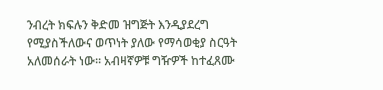ንብረት ክፍሉን ቅድመ ዝግጅት እንዲያደረግ የሚያስችለውና ወጥነት ያለው የማሳወቂያ ስርዓት አለመሰራት ነው፡፡ አብዛኛዎቹ ግዥዎች ከተፈጸሙ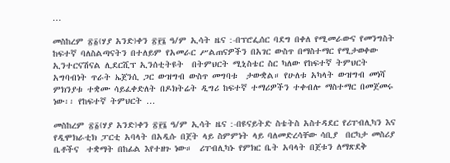…

መስከረም ፳፩(ሃያ አንድ)ቀን ፳፻፮ ዓ/ም ኢሳት ዜና :-በፕሮፌሰር ባደግ በቀለ የሚመራውና የመንግስት ከፍተኛ ባለስልጣናትን በተለይም የአመራር ሥልጠናዎችን በአገር ውስጥ በማስተማር የሚታወቀው ኢንተርናሽናል ሊደርሺፕ ኢንሰቲትዩት  በትምህርት ሚኒስቴር ስር ካለው የከፍተኛ ትምህርት አግባብነት ጥራት ኤጀንሲ ጋር ውዝግብ ውስጥ መግባቱ  ታውቋል። የሁለቱ አካላት ውዝግብ መነሻ ምክንያቱ ተቋሙ ሳይፈቀድለት በዶክትሬት ዲግሪ ከፍተኛ ተማሪዎችን ተቀብሎ ማስተማር በመጀመሩ ነው፡፡ የከፍተኛ ትምህርት …

መስከረም ፳፩(ሃያ አንድ)ቀን ፳፻፮ ዓ/ም ኢሳት ዜና :-በዩናይትድ ስቴትስ አስተዳደር የሪፐብሊካን እና የዲሞክራቲክ ፓርቲ አባላት በአዲሱ በጀት ላይ ስምምነት ላይ ባለመድረሳቸው ሳቢያ  በርካታ መስሪያ ቤቶችና  ተቋማት በከፊል እየተዘጉ ነው።  ሪፐብሊካኑ የምክር ቤት አባላት በጀቱን ለማጽደቅ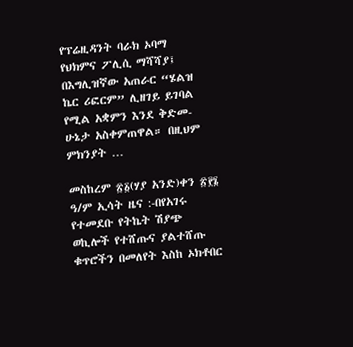የፕሬዚዳንት ባራክ ኦባማ   የህክምና ፖሊሲ ማሻሻያ፤ በእግሊዝኛው አጠራር “ሄልዝ ኬር ሪፎርም” ሊዘገይ ይገባል  የሚል አቋምን እንደ ቅድመ-ሁኔታ አስቀምጠዋል። በዚህም ምክንያት …

መስከረም ፳፩(ሃያ አንድ)ቀን ፳፻፮ ዓ/ም ኢሳት ዜና :-በየአገሩ የተመደቡ የትኬት ሽያጭ ወኪሎች የተሸጡና ያልተሸጡ ቁጥሮችን በመለየት እስከ ኦክቶበር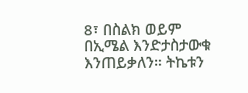8፣ በስልክ ወይም በኢሜል እንድታስታውቁ እንጠይቃለን። ትኬቱን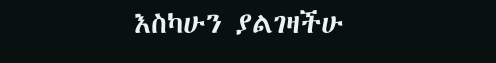እስካሁን ያልገዛችሁ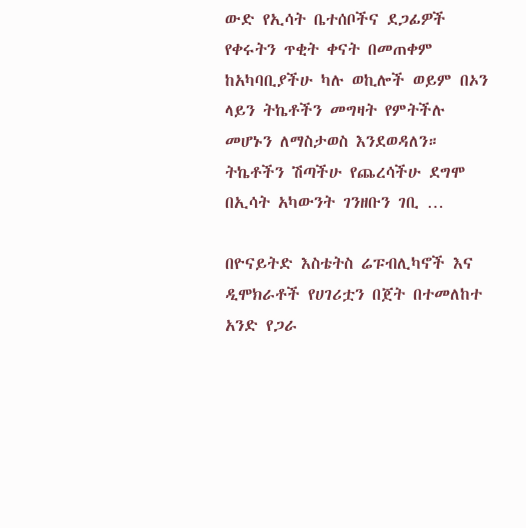ውድ የኢሳት ቤተሰቦችና ደጋፊዎች የቀሩትን ጥቂት ቀናት በመጠቀም ከአካባቢያችሁ ካሉ ወኪሎች ወይም በኦን ላይን ትኬቶችን መግዛት የምትችሉ መሆኑን ለማስታወስ እንደወዳለን። ትኬቶችን ሽጣችሁ የጨረሳችሁ ደግሞ በኢሳት አካውንት ገንዘቡን ገቢ …

በዮናይትድ እስቴትስ ሬፑብሊካኖች እና ዲሞክራቶች የሀገሪቷን በጀት በተመለከተ አንድ የጋራ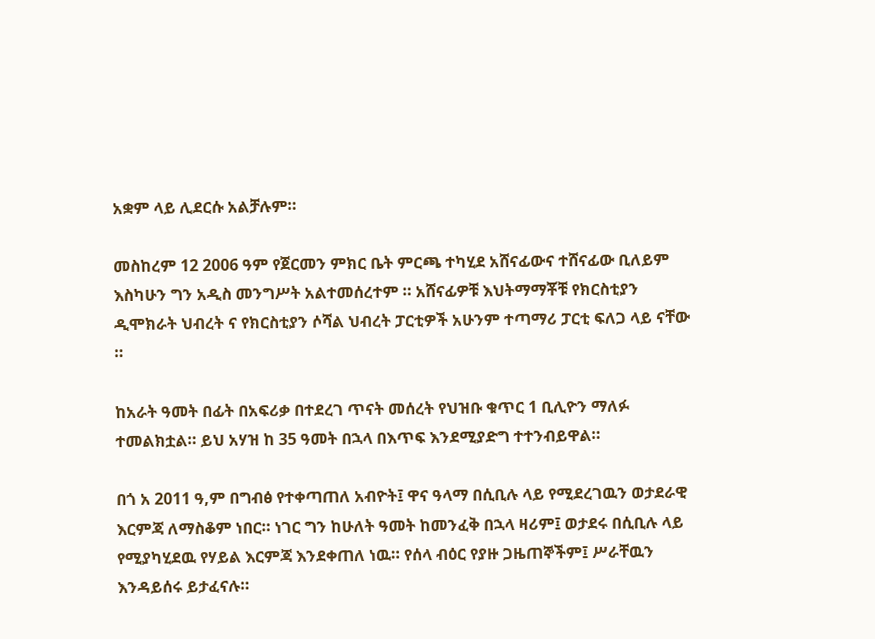አቋም ላይ ሊደርሱ አልቻሉም።

መስከረም 12 2006 ዓም የጀርመን ምክር ቤት ምርጫ ተካሂደ አሸናፊውና ተሸናፊው ቢለይም እስካሁን ግን አዲስ መንግሥት አልተመሰረተም ። አሸናፊዎቹ እህትማማቾቹ የክርስቲያን ዲሞክራት ህብረት ና የክርስቲያን ሶሻል ህብረት ፓርቲዎች አሁንም ተጣማሪ ፓርቲ ፍለጋ ላይ ናቸው ።

ከአራት ዓመት በፊት በአፍሪቃ በተደረገ ጥናት መሰረት የህዝቡ ቁጥር 1 ቢሊዮን ማለፉ ተመልክቷል። ይህ አሃዝ ከ 35 ዓመት በኋላ በእጥፍ እንደሚያድግ ተተንብይዋል።

በጎ አ 2011 ዓ,ም በግብፅ የተቀጣጠለ አብዮት፤ ዋና ዓላማ በሲቢሉ ላይ የሚደረገዉን ወታደራዊ እርምጃ ለማስቆም ነበር። ነገር ግን ከሁለት ዓመት ከመንፈቅ በኋላ ዛሪም፤ ወታደሩ በሲቢሉ ላይ የሚያካሂደዉ የሃይል እርምጃ እንደቀጠለ ነዉ። የሰላ ብዕር የያዙ ጋዜጠኞችም፤ ሥራቸዉን እንዳይሰሩ ይታፈናሉ።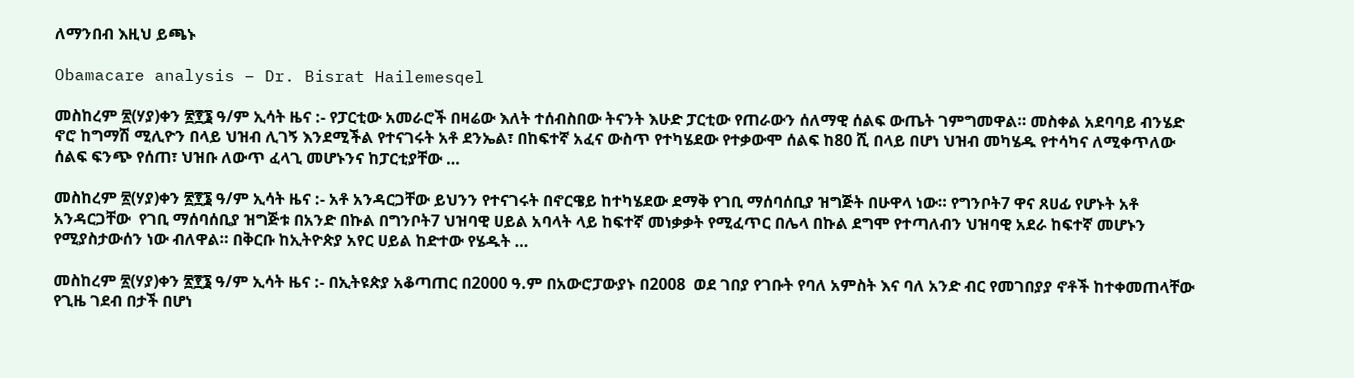ለማንበብ እዚህ ይጫኑ

Obamacare analysis – Dr. Bisrat Hailemesqel

መስከረም ፳(ሃያ)ቀን ፳፻፮ ዓ/ም ኢሳት ዜና :- የፓርቲው አመራሮች በዛሬው እለት ተሰብስበው ትናንት እሁድ ፓርቲው የጠራውን ሰለማዊ ሰልፍ ውጤት ገምግመዋል። መስቀል አደባባይ ብንሄድ ኖሮ ከግማሽ ሚሊዮን በላይ ህዝብ ሊገኝ እንደሚችል የተናገሩት አቶ ደንኤል፣ በከፍተኛ አፈና ውስጥ የተካሄደው የተቃውሞ ሰልፍ ከ80 ሺ በላይ በሆነ ህዝብ መካሄዱ የተሳካና ለሚቀጥለው ሰልፍ ፍንጭ የሰጠ፣ ህዝቡ ለውጥ ፈላጊ መሆኑንና ከፓርቲያቸው …

መስከረም ፳(ሃያ)ቀን ፳፻፮ ዓ/ም ኢሳት ዜና :- አቶ አንዳርጋቸው ይህንን የተናገሩት በኖርዌይ ከተካሄደው ደማቅ የገቢ ማሰባሰቢያ ዝግጅት በሁዋላ ነው። የግንቦት7 ዋና ጸሀፊ የሆኑት አቶ አንዳርጋቸው  የገቢ ማሰባሰቢያ ዝግጅቱ በአንድ በኩል በግንቦት7 ህዝባዊ ሀይል አባላት ላይ ከፍተኛ መነቃቃት የሚፈጥር በሌላ በኩል ደግሞ የተጣለብን ህዝባዊ አደራ ከፍተኛ መሆኑን የሚያስታውሰን ነው ብለዋል። በቅርቡ ከኢትዮጵያ አየር ሀይል ከድተው የሄዱት …

መስከረም ፳(ሃያ)ቀን ፳፻፮ ዓ/ም ኢሳት ዜና :- በኢትዩጵያ አቆጣጠር በ2000 ዓ.ም በአውሮፓውያኑ በ2008  ወደ ገበያ የገቡት የባለ አምስት እና ባለ አንድ ብር የመገበያያ ኖቶች ከተቀመጠላቸው የጊዜ ገደብ በታች በሆነ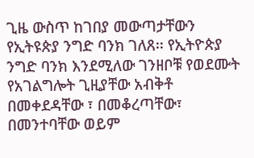ጊዜ ውስጥ ከገበያ መውጣታቸውን የኢትዩጵያ ንግድ ባንክ ገለጸ፡፡ የኢትዮጵያ ንግድ ባንክ እንደሚለው ገንዘቦቹ የወደሙት የአገልግሎት ጊዚያቸው አብቅቶ በመቀደዳቸው ፣ በመቆረጣቸው፣  በመንተባቸው ወይም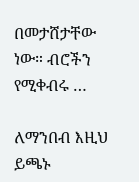በመታሸታቸው ነው። ብሮችን የሚቀብሩ …

ለማንበብ እዚህ ይጫኑ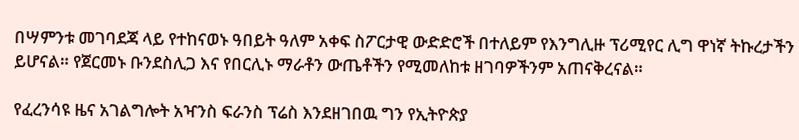በሣምንቱ መገባደጃ ላይ የተከናወኑ ዓበይት ዓለም አቀፍ ስፖርታዊ ውድድሮች በተለይም የእንግሊዙ ፕሪሚየር ሊግ ዋነኛ ትኩረታችን ይሆናል። የጀርመኑ ቡንደስሊጋ እና የበርሊኑ ማራቶን ውጤቶችን የሚመለከቱ ዘገባዎችንም አጠናቅረናል።

የፈረንሳዩ ዜና አገልግሎት አዣንስ ፍራንስ ፕሬስ እንደዘገበዉ ግን የኢትዮጵያ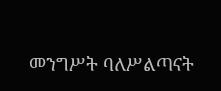መንግሥት ባለሥልጣናት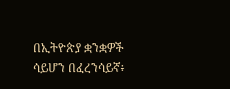በኢትዮጵያ ቋንቋዎች ሳይሆን በፈረንሳይኛ፥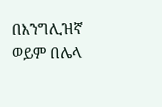በእንግሊዝኛ ወይም በሌላ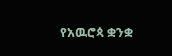የአዉሮጳ ቋንቋ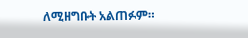ለሚዘግቡት አልጠፉም።